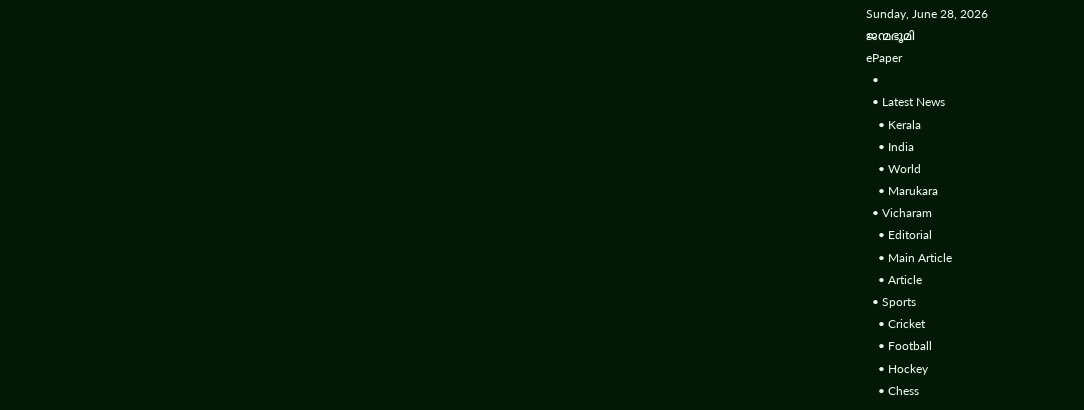Sunday, June 28, 2026
ജന്മഭൂമി
ePaper
  •
  • Latest News
    • Kerala
    • India
    • World
    • Marukara
  • Vicharam
    • Editorial
    • Main Article
    • Article
  • Sports
    • Cricket
    • Football
    • Hockey
    • Chess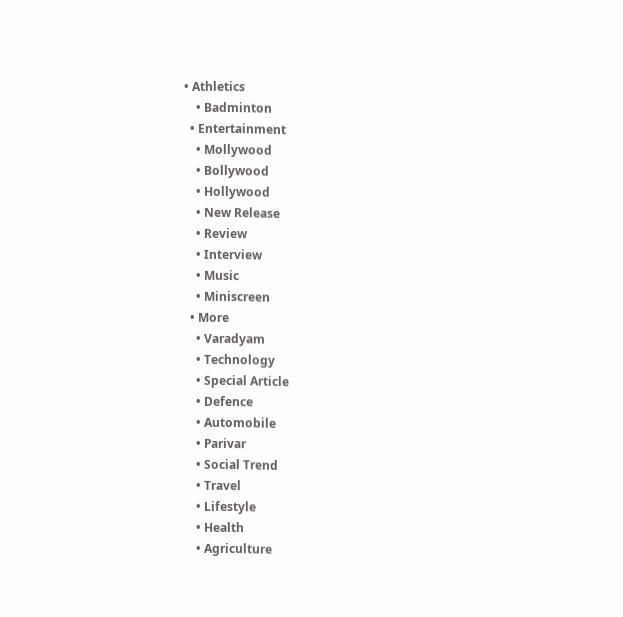• Athletics
    • Badminton
  • Entertainment
    • Mollywood
    • Bollywood
    • Hollywood
    • New Release
    • Review
    • Interview
    • Music
    • Miniscreen
  • More
    • Varadyam
    • Technology
    • Special Article
    • Defence
    • Automobile
    • Parivar
    • Social Trend
    • Travel
    • Lifestyle
    • Health
    • Agriculture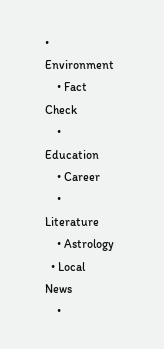• Environment
    • Fact Check
    • Education
    • Career
    • Literature
    • Astrology
  • Local News
    •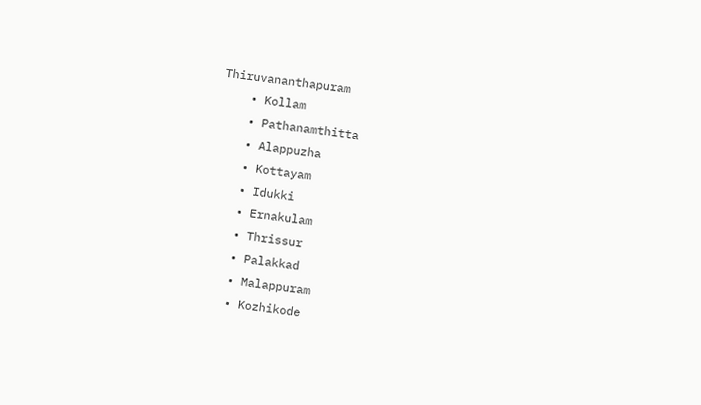Thiruvananthapuram
    • Kollam
    • Pathanamthitta
    • Alappuzha
    • Kottayam
    • Idukki
    • Ernakulam
    • Thrissur
    • Palakkad
    • Malappuram
    • Kozhikode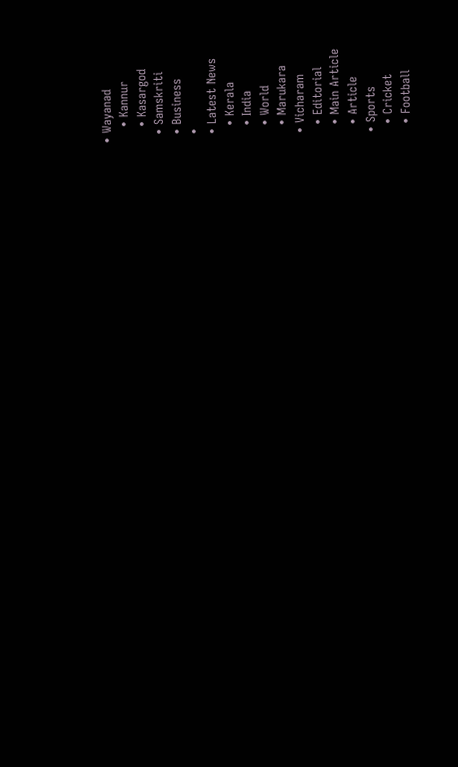• Wayanad
    • Kannur
    • Kasargod
  • Samskriti
  • Business
  •
  • Latest News
    • Kerala
    • India
    • World
    • Marukara
  • Vicharam
    • Editorial
    • Main Article
    • Article
  • Sports
    • Cricket
    • Football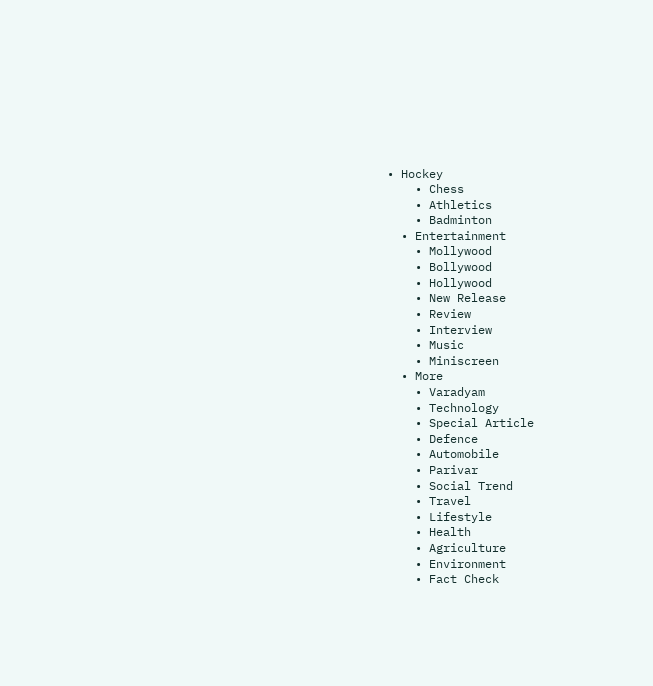• Hockey
    • Chess
    • Athletics
    • Badminton
  • Entertainment
    • Mollywood
    • Bollywood
    • Hollywood
    • New Release
    • Review
    • Interview
    • Music
    • Miniscreen
  • More
    • Varadyam
    • Technology
    • Special Article
    • Defence
    • Automobile
    • Parivar
    • Social Trend
    • Travel
    • Lifestyle
    • Health
    • Agriculture
    • Environment
    • Fact Check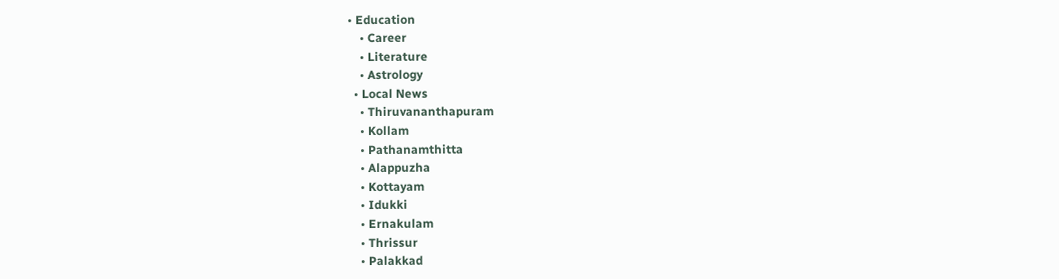• Education
    • Career
    • Literature
    • Astrology
  • Local News
    • Thiruvananthapuram
    • Kollam
    • Pathanamthitta
    • Alappuzha
    • Kottayam
    • Idukki
    • Ernakulam
    • Thrissur
    • Palakkad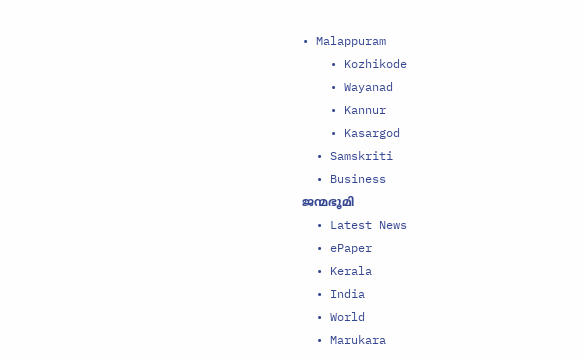• Malappuram
    • Kozhikode
    • Wayanad
    • Kannur
    • Kasargod
  • Samskriti
  • Business
ജന്മഭൂമി
  • Latest News
  • ePaper
  • Kerala
  • India
  • World
  • Marukara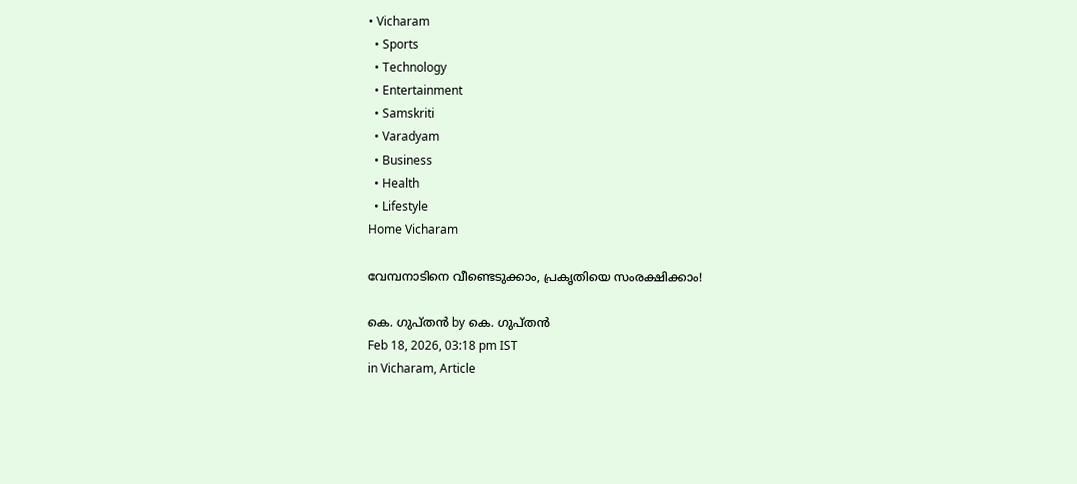• Vicharam
  • Sports
  • Technology
  • Entertainment
  • Samskriti
  • Varadyam
  • Business
  • Health
  • Lifestyle
Home Vicharam

വേമ്പനാടിനെ വീണ്ടെടുക്കാം, പ്രകൃതിയെ സംരക്ഷിക്കാം!

കെ. ഗുപ്തന്‍ by കെ. ഗുപ്തന്‍
Feb 18, 2026, 03:18 pm IST
in Vicharam, Article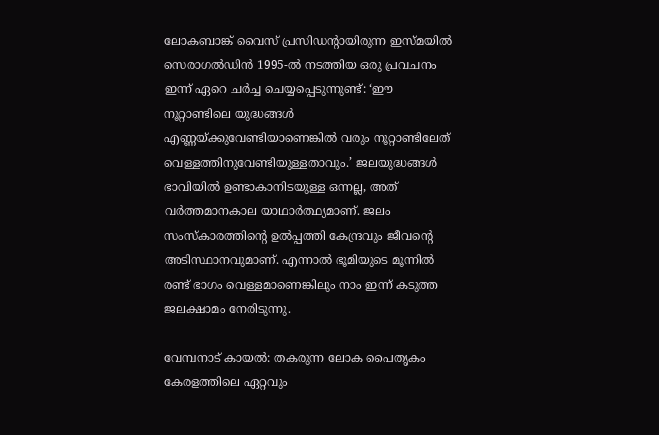ലോകബാങ്ക് വൈസ് പ്രസിഡന്റായിരുന്ന ഇസ്മയില്‍ സെരാഗല്‍ഡിന്‍ 1995-ല്‍ നടത്തിയ ഒരു പ്രവചനം ഇന്ന് ഏറെ ചര്‍ച്ച ചെയ്യപ്പെടുന്നുണ്ട്: ‘ഈ നൂറ്റാണ്ടിലെ യുദ്ധങ്ങള്‍ എണ്ണയ്‌ക്കുവേണ്ടിയാണെങ്കില്‍ വരും നൂറ്റാണ്ടിലേത് വെള്ളത്തിനുവേണ്ടിയുള്ളതാവും.’ ജലയുദ്ധങ്ങള്‍ ഭാവിയില്‍ ഉണ്ടാകാനിടയുള്ള ഒന്നല്ല, അത് വര്‍ത്തമാനകാല യാഥാര്‍ത്ഥ്യമാണ്. ജലം സംസ്‌കാരത്തിന്റെ ഉല്‍പ്പത്തി കേന്ദ്രവും ജീവന്റെ അടിസ്ഥാനവുമാണ്. എന്നാല്‍ ഭൂമിയുടെ മൂന്നില്‍ രണ്ട് ഭാഗം വെള്ളമാണെങ്കിലും നാം ഇന്ന് കടുത്ത ജലക്ഷാമം നേരിടുന്നു.

വേമ്പനാട് കായല്‍: തകരുന്ന ലോക പൈതൃകം
കേരളത്തിലെ ഏറ്റവും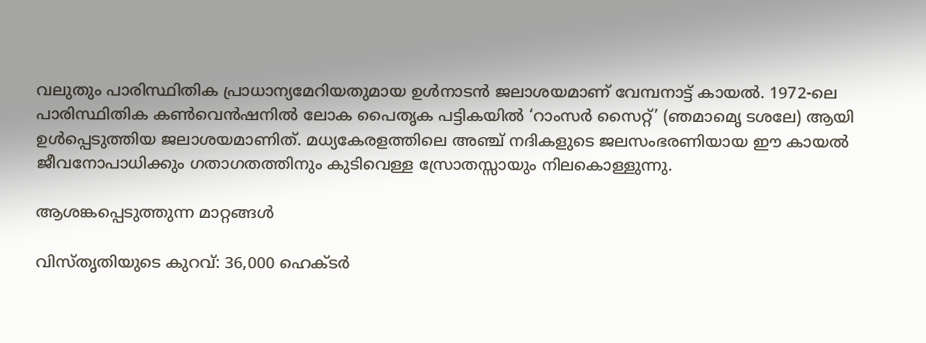വലുതും പാരിസ്ഥിതിക പ്രാധാന്യമേറിയതുമായ ഉള്‍നാടന്‍ ജലാശയമാണ് വേമ്പനാട്ട് കായല്‍. 1972-ലെ പാരിസ്ഥിതിക കണ്‍വെന്‍ഷനില്‍ ലോക പൈതൃക പട്ടികയില്‍ ‘റാംസര്‍ സൈറ്റ്’ (ഞമാമെൃ ടശലേ) ആയി ഉള്‍പ്പെടുത്തിയ ജലാശയമാണിത്. മധ്യകേരളത്തിലെ അഞ്ച് നദികളുടെ ജലസംഭരണിയായ ഈ കായല്‍ ജീവനോപാധിക്കും ഗതാഗതത്തിനും കുടിവെള്ള സ്രോതസ്സായും നിലകൊള്ളുന്നു.

ആശങ്കപ്പെടുത്തുന്ന മാറ്റങ്ങള്‍

വിസ്തൃതിയുടെ കുറവ്: 36,000 ഹെക്ടര്‍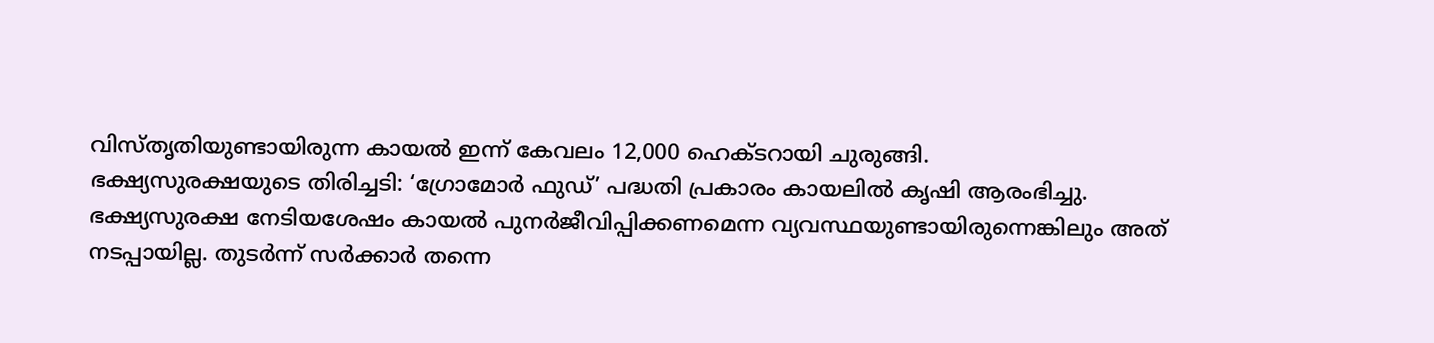വിസ്തൃതിയുണ്ടായിരുന്ന കായല്‍ ഇന്ന് കേവലം 12,000 ഹെക്ടറായി ചുരുങ്ങി.
ഭക്ഷ്യസുരക്ഷയുടെ തിരിച്ചടി: ‘ഗ്രോമോര്‍ ഫുഡ്’ പദ്ധതി പ്രകാരം കായലില്‍ കൃഷി ആരംഭിച്ചു. ഭക്ഷ്യസുരക്ഷ നേടിയശേഷം കായല്‍ പുനര്‍ജീവിപ്പിക്കണമെന്ന വ്യവസ്ഥയുണ്ടായിരുന്നെങ്കിലും അത് നടപ്പായില്ല. തുടര്‍ന്ന് സര്‍ക്കാര്‍ തന്നെ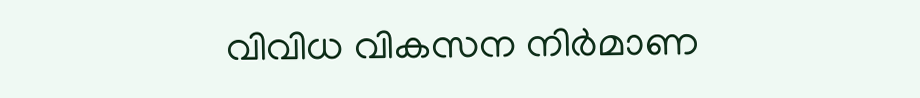വിവിധ വികസന നിര്‍മാണ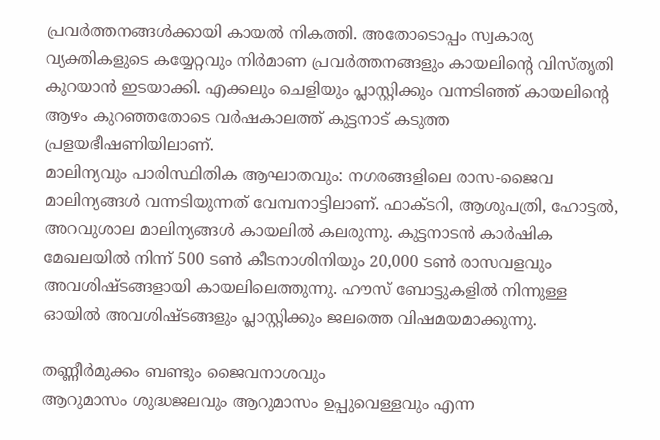പ്രവര്‍ത്തനങ്ങള്‍ക്കായി കായല്‍ നികത്തി. അതോടൊപ്പം സ്വകാര്യ വ്യക്തികളുടെ കയ്യേറ്റവും നിര്‍മാണ പ്രവര്‍ത്തനങ്ങളും കായലിന്റെ വിസ്തൃതി കുറയാന്‍ ഇടയാക്കി. എക്കലും ചെളിയും പ്ലാസ്റ്റിക്കും വന്നടിഞ്ഞ് കായലിന്റെ ആഴം കുറഞ്ഞതോടെ വര്‍ഷകാലത്ത് കുട്ടനാട് കടുത്ത പ്രളയഭീഷണിയിലാണ്.
മാലിന്യവും പാരിസ്ഥിതിക ആഘാതവും: നഗരങ്ങളിലെ രാസ-ജൈവ മാലിന്യങ്ങള്‍ വന്നടിയുന്നത് വേമ്പനാട്ടിലാണ്. ഫാക്ടറി, ആശുപത്രി, ഹോട്ടല്‍, അറവുശാല മാലിന്യങ്ങള്‍ കായലില്‍ കലരുന്നു. കുട്ടനാടന്‍ കാര്‍ഷിക മേഖലയില്‍ നിന്ന് 500 ടണ്‍ കീടനാശിനിയും 20,000 ടണ്‍ രാസവളവും അവശിഷ്ടങ്ങളായി കായലിലെത്തുന്നു. ഹൗസ് ബോട്ടുകളില്‍ നിന്നുള്ള ഓയില്‍ അവശിഷ്ടങ്ങളും പ്ലാസ്റ്റിക്കും ജലത്തെ വിഷമയമാക്കുന്നു.

തണ്ണീര്‍മുക്കം ബണ്ടും ജൈവനാശവും
ആറുമാസം ശുദ്ധജലവും ആറുമാസം ഉപ്പുവെള്ളവും എന്ന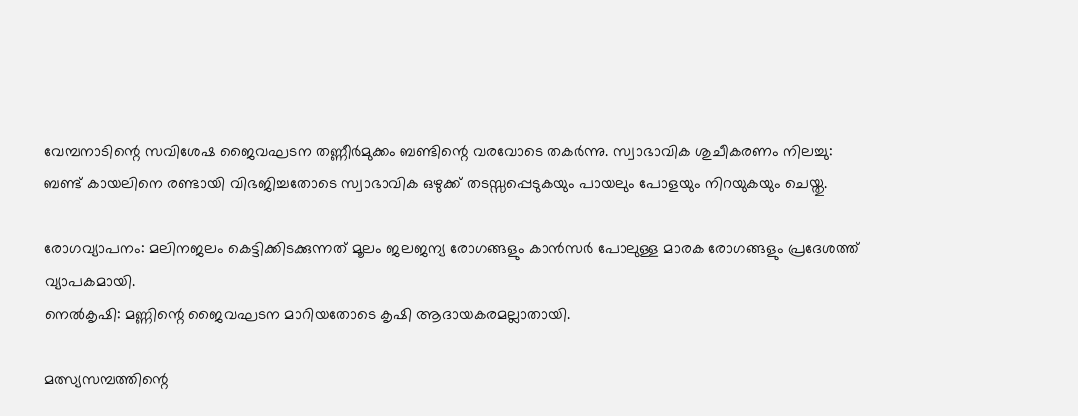വേമ്പനാടിന്റെ സവിശേഷ ജൈവഘടന തണ്ണീര്‍മുക്കം ബണ്ടിന്റെ വരവോടെ തകര്‍ന്നു. സ്വാഭാവിക ശുചീകരണം നിലച്ചു: ബണ്ട് കായലിനെ രണ്ടായി വിഭജിച്ചതോടെ സ്വാഭാവിക ഒഴുക്ക് തടസ്സപ്പെടുകയും പായലും പോളയും നിറയുകയും ചെയ്തു.

രോഗവ്യാപനം: മലിനജലം കെട്ടിക്കിടക്കുന്നത് മൂലം ജലജന്യ രോഗങ്ങളും കാന്‍സര്‍ പോലുള്ള മാരക രോഗങ്ങളും പ്രദേശത്ത് വ്യാപകമായി.
നെല്‍കൃഷി: മണ്ണിന്റെ ജൈവഘടന മാറിയതോടെ കൃഷി ആദായകരമല്ലാതായി.

മത്സ്യസമ്പത്തിന്റെ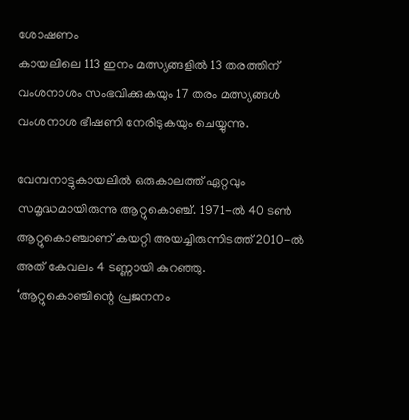ശോഷണം
കായലിലെ 113 ഇനം മത്സ്യങ്ങളില്‍ 13 തരത്തിന് വംശനാശം സംഭവിക്കുകയും 17 തരം മത്സ്യങ്ങള്‍ വംശനാശ ഭീഷണി നേരിടുകയും ചെയ്യുന്നു.

വേമ്പനാട്ടുകായലില്‍ ഒരുകാലത്ത് ഏറ്റവും സമൃദ്ധമായിരുന്നു ആറ്റുകൊഞ്ച്. 1971-ല്‍ 40 ടണ്‍ ആറ്റുകൊഞ്ചാണ് കയറ്റി അയച്ചിരുന്നിടത്ത് 2010-ല്‍ അത് കേവലം 4 ടണ്ണായി കുറഞ്ഞു.
‘ആറ്റുകൊഞ്ചിന്റെ പ്രജനനം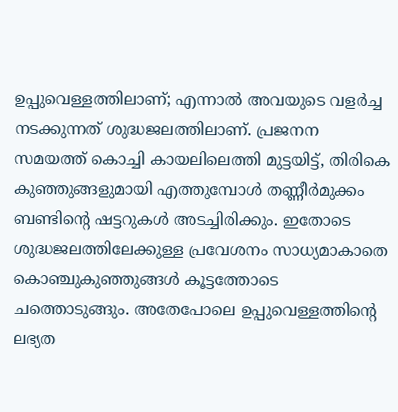ഉപ്പുവെള്ളത്തിലാണ്; എന്നാല്‍ അവയുടെ വളര്‍ച്ച നടക്കുന്നത് ശുദ്ധജലത്തിലാണ്. പ്രജനന സമയത്ത് കൊച്ചി കായലിലെത്തി മുട്ടയിട്ട്, തിരികെ കുഞ്ഞുങ്ങളുമായി എത്തുമ്പോള്‍ തണ്ണീര്‍മുക്കം ബണ്ടിന്റെ ഷട്ടറുകള്‍ അടച്ചിരിക്കും. ഇതോടെ ശുദ്ധജലത്തിലേക്കുള്ള പ്രവേശനം സാധ്യമാകാതെ കൊഞ്ചുകുഞ്ഞുങ്ങള്‍ കൂട്ടത്തോടെ ചത്തൊടുങ്ങും. അതേപോലെ ഉപ്പുവെള്ളത്തിന്റെ ലഭ്യത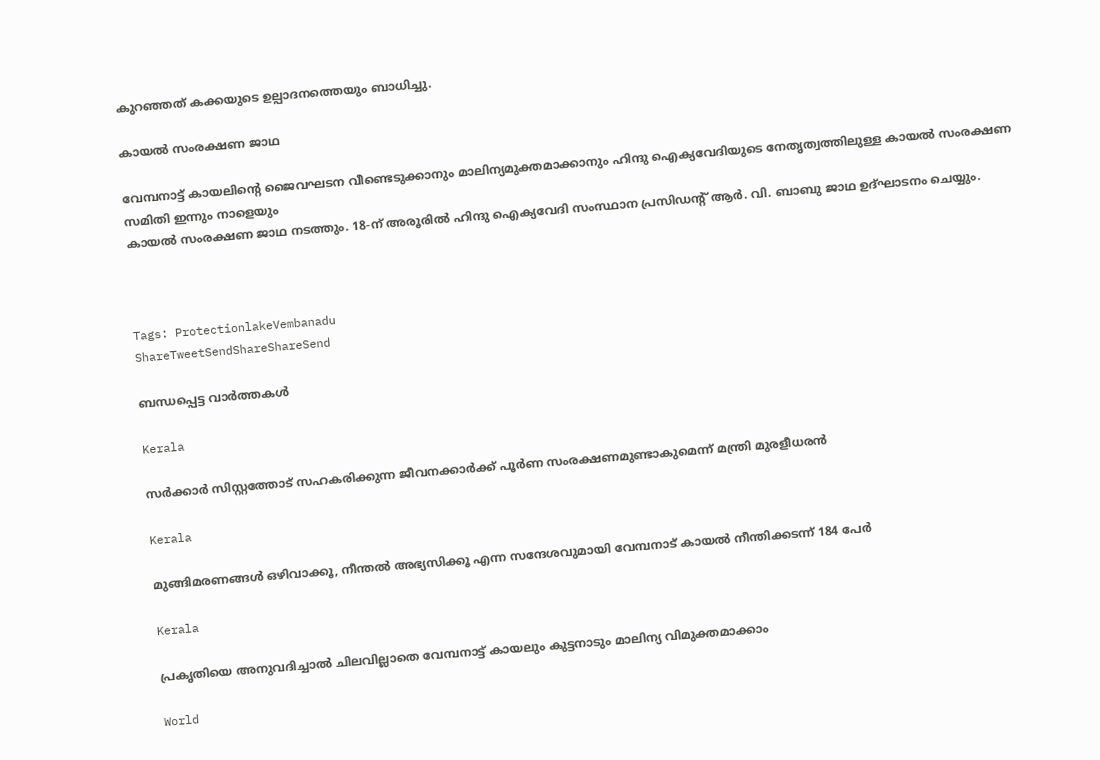കുറഞ്ഞത് കക്കയുടെ ഉല്പാദനത്തെയും ബാധിച്ചു.

കായല്‍ സംരക്ഷണ ജാഥ

വേമ്പനാട്ട് കായലിന്റെ ജൈവഘടന വീണ്ടെടുക്കാനും മാലിന്യമുക്തമാക്കാനും ഹിന്ദു ഐക്യവേദിയുടെ നേതൃത്വത്തിലുള്ള കായല്‍ സംരക്ഷണ സമിതി ഇന്നും നാളെയും
കായല്‍ സംരക്ഷണ ജാഥ നടത്തും. 18-ന് അരൂരില്‍ ഹിന്ദു ഐക്യവേദി സംസ്ഥാന പ്രസിഡന്റ് ആര്‍. വി. ബാബു ജാഥ ഉദ്ഘാടനം ചെയ്യും.



Tags: ProtectionlakeVembanadu
ShareTweetSendShareShareSend

ബന്ധപ്പെട്ട വാര്‍ത്തകള്‍

Kerala

സര്‍ക്കാര്‍ സിസ്റ്റത്തോട് സഹകരിക്കുന്ന ജീവനക്കാര്‍ക്ക് പൂര്‍ണ സംരക്ഷണമുണ്ടാകുമെന്ന് മന്ത്രി മുരളീധരന്‍

Kerala

മുങ്ങിമരണങ്ങള്‍ ഒഴിവാക്കൂ, നീന്തല്‍ അഭ്യസിക്കൂ എന്ന സന്ദേശവുമായി വേമ്പനാട് കായല്‍ നീന്തിക്കടന്ന് 184 പേര്‍

Kerala

പ്രകൃതിയെ അനുവദിച്ചാല്‍ ചിലവില്ലാതെ വേമ്പനാട്ട് കായലും കുട്ടനാടും മാലിന്യ വിമുക്തമാക്കാം

World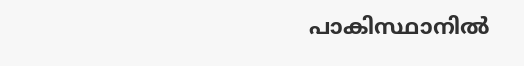പാകിസ്ഥാനില്‍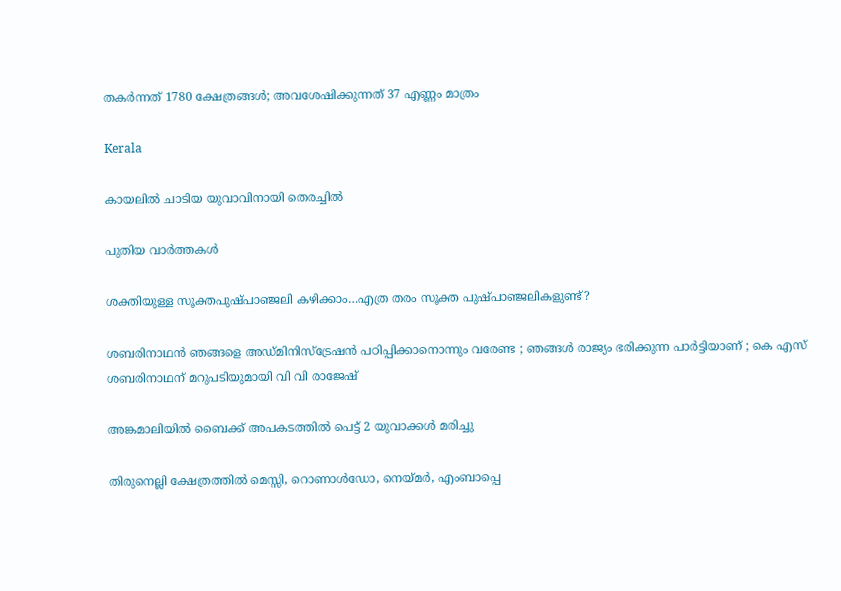തകര്‍ന്നത് 1780 ക്ഷേത്രങ്ങള്‍; അവശേഷിക്കുന്നത് 37 എണ്ണം മാത്രം

Kerala

കായലില്‍ ചാടിയ യുവാവിനായി തെരച്ചില്‍

പുതിയ വാര്‍ത്തകള്‍

ശക്തിയുള്ള സൂക്തപുഷ്പാഞ്ജലി കഴിക്കാം…എത്ര തരം സൂക്ത പുഷ്പാഞ്ജലികളുണ്ട്?

ശബരിനാഥൻ ഞങ്ങളെ അഡ്മിനിസ്‌ട്രേഷൻ പഠിപ്പിക്കാനൊന്നും വരേണ്ട ; ഞങ്ങൾ രാജ്യം ഭരിക്കുന്ന പാർട്ടിയാണ് ; കെ എസ് ശബരിനാഥന് മറുപടിയുമായി വി വി രാജേഷ്

അങ്കമാലിയില്‍ ബൈക്ക് അപകടത്തില്‍ പെട്ട് 2 യുവാക്കള്‍ മരിച്ചു

തിരുനെല്ലി ക്ഷേത്രത്തില്‍ മെസ്സി, റൊണാള്‍ഡോ, നെയ്‌മര്‍, എംബാപ്പെ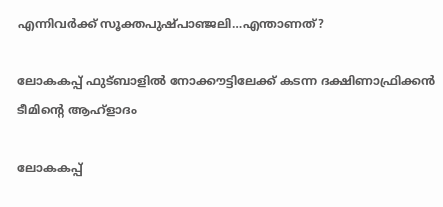എന്നിവര്‍ക്ക് സൂക്തപുഷ്പാഞ്ജലി…എന്താണത്?

ലോകകപ്പ് ഫുട്ബാളില്‍ നോക്കൗട്ടിലേക്ക് കടന്ന ദക്ഷിണാഫ്രിക്കന്‍ ടീമിന്‍റെ ആഹ്ളാദം

ലോകകപ്പ്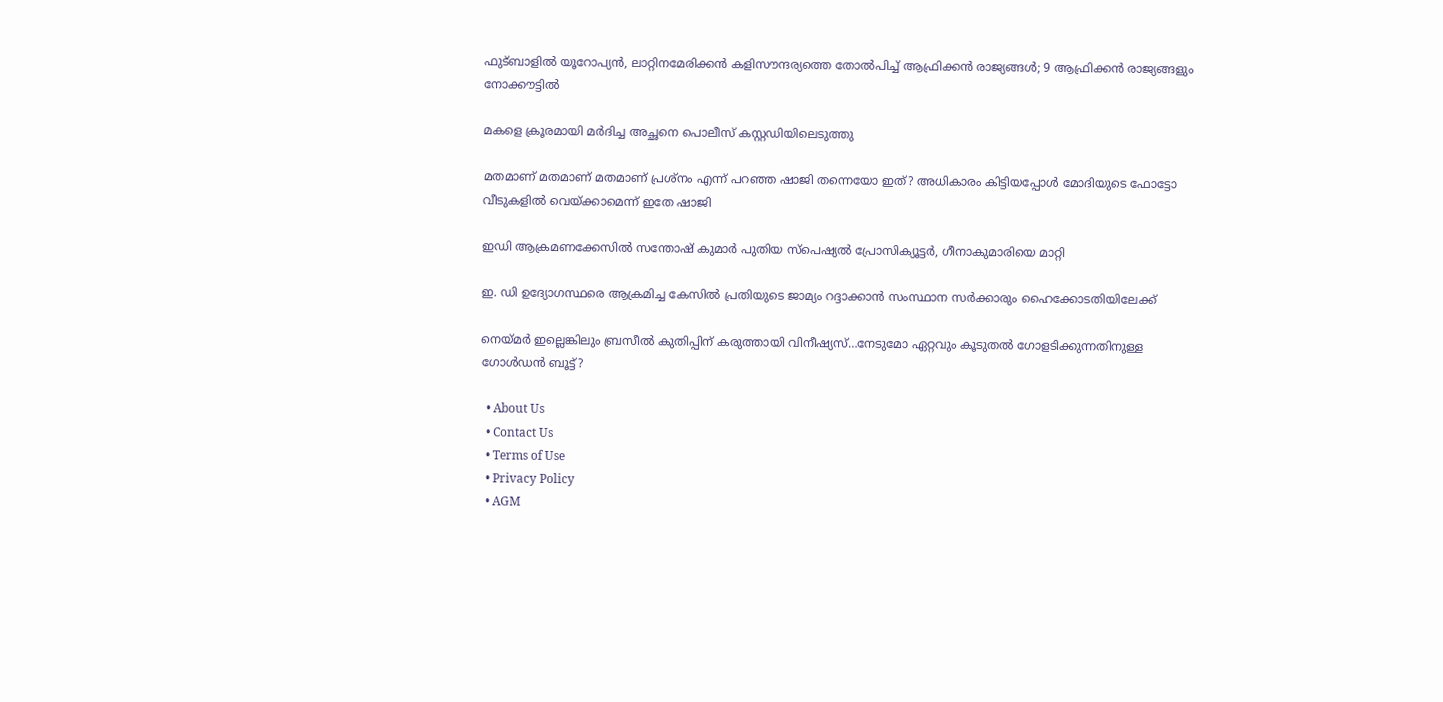ഫുട്ബാളില്‍ യൂറോപ്യന്‍, ലാറ്റിനമേരിക്കന്‍ കളിസൗന്ദര്യത്തെ തോല്‍പിച്ച് ആഫ്രിക്കന്‍ രാജ്യങ്ങള്‍; 9 ആഫ്രിക്കന്‍ രാജ്യങ്ങളും നോക്കൗട്ടില്‍

മകളെ ക്രൂരമായി മര്‍ദിച്ച അച്ഛനെ പൊലീസ് കസ്റ്റഡിയിലെടുത്തു

മതമാണ് മതമാണ് മതമാണ് പ്രശ്നം എന്ന് പറഞ്ഞ ഷാജി തന്നെയോ ഇത്? അധികാരം കിട്ടിയപ്പോള്‍ മോദിയുടെ ഫോട്ടോ വീടുകളില്‍ വെയ്‌ക്കാമെന്ന് ഇതേ ഷാജി

ഇഡി ആക്രമണക്കേസില്‍ സന്തോഷ് കുമാര്‍ പുതിയ സ്‌പെഷ്യല്‍ പ്രോസിക്യൂട്ടര്‍, ഗീനാകുമാരിയെ മാറ്റി

ഇ. ഡി ഉദ്യോഗസ്ഥരെ ആക്രമിച്ച കേസില്‍ പ്രതിയുടെ ജാമ്യം റദ്ദാക്കാന്‍ സംസ്ഥാന സര്‍ക്കാരും ഹൈക്കോടതിയിലേക്ക്

നെയ്‌മര്‍ ഇല്ലെങ്കിലും ബ്രസീല്‍ കുതിപ്പിന് കരുത്തായി വിനീഷ്യസ്…നേടുമോ ഏറ്റവും കൂടുതല്‍ ഗോളടിക്കുന്നതിനുള്ള ഗോള്‍ഡന്‍ ബൂട്ട്?

  • About Us
  • Contact Us
  • Terms of Use
  • Privacy Policy
  • AGM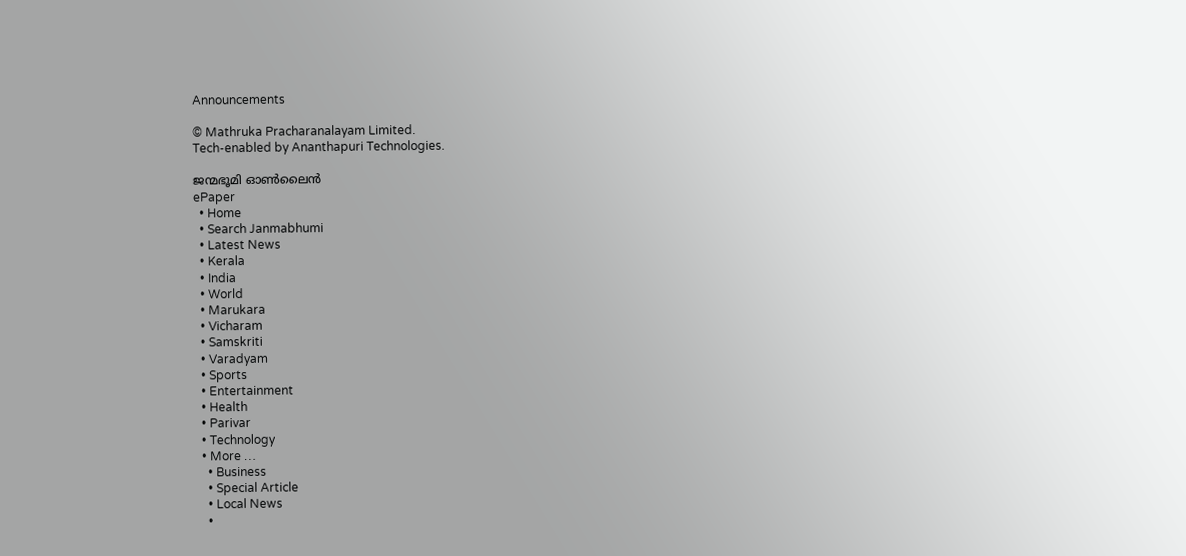Announcements

© Mathruka Pracharanalayam Limited.
Tech-enabled by Ananthapuri Technologies.

ജന്മഭൂമി ഓണ്‍ലൈന്‍
ePaper
  • Home
  • Search Janmabhumi
  • Latest News
  • Kerala
  • India
  • World
  • Marukara
  • Vicharam
  • Samskriti
  • Varadyam
  • Sports
  • Entertainment
  • Health
  • Parivar
  • Technology
  • More …
    • Business
    • Special Article
    • Local News
    •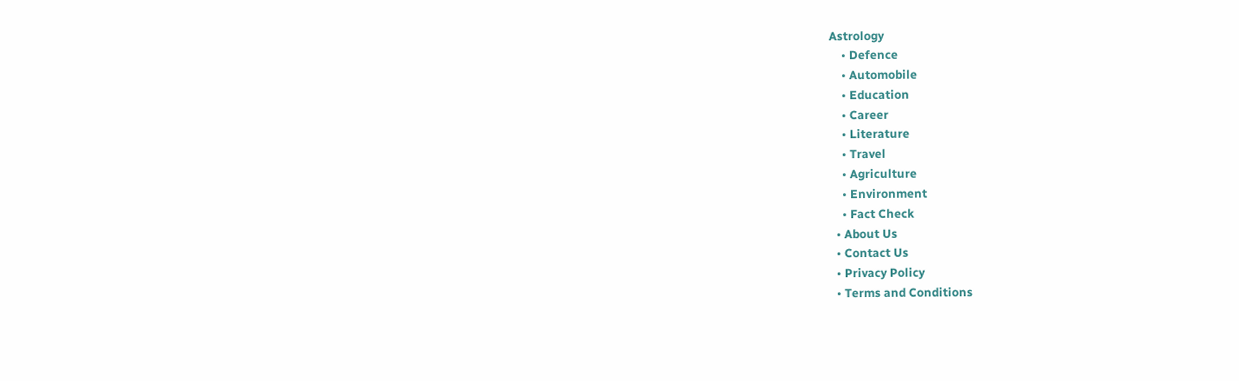Astrology
    • Defence
    • Automobile
    • Education
    • Career
    • Literature
    • Travel
    • Agriculture
    • Environment
    • Fact Check
  • About Us
  • Contact Us
  • Privacy Policy
  • Terms and Conditions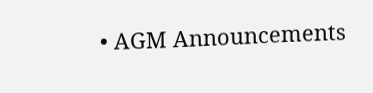• AGM Announcements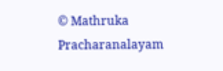© Mathruka Pracharanalayam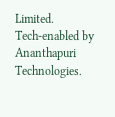Limited.
Tech-enabled by Ananthapuri Technologies.